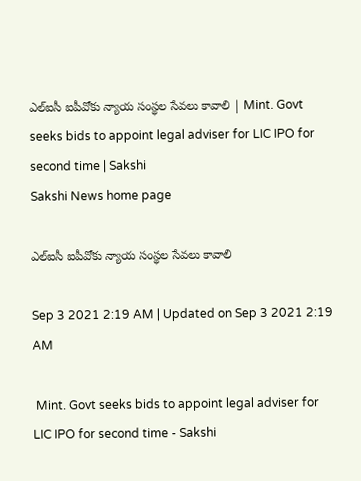ఎల్‌ఐసీ ఐపీవోకు న్యాయ సంస్థల సేవలు కావాలి | Mint. Govt seeks bids to appoint legal adviser for LIC IPO for second time | Sakshi
Sakshi News home page

ఎల్‌ఐసీ ఐపీవోకు న్యాయ సంస్థల సేవలు కావాలి

Sep 3 2021 2:19 AM | Updated on Sep 3 2021 2:19 AM

 Mint. Govt seeks bids to appoint legal adviser for LIC IPO for second time - Sakshi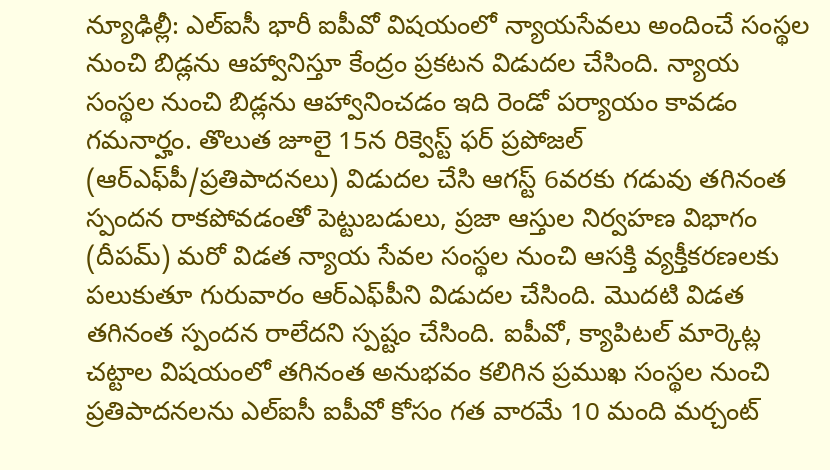న్యూఢిల్లీ: ఎల్‌ఐసీ భారీ ఐపీవో విషయంలో న్యాయసేవలు అందించే సంస్థల నుంచి బిడ్లను ఆహ్వానిస్తూ కేంద్రం ప్రకటన విడుదల చేసింది. న్యాయ సంస్థల నుంచి బిడ్లను ఆహ్వానించడం ఇది రెండో పర్యాయం కావడం గమనార్హం. తొలుత జూలై 15న రిక్వెస్ట్‌ ఫర్‌ ప్రపోజల్‌ (ఆర్‌ఎఫ్‌పీ/ప్రతిపాదనలు) విడుదల చేసి ఆగస్ట్‌ 6వరకు గడువు తగినంత స్పందన రాకపోవడంతో పెట్టుబడులు, ప్రజా ఆస్తుల నిర్వహణ విభాగం (దీపమ్‌) మరో విడత న్యాయ సేవల సంస్థల నుంచి ఆసక్తి వ్యక్తీకరణలకు పలుకుతూ గురువారం ఆర్‌ఎఫ్‌పీని విడుదల చేసింది. మొదటి విడత తగినంత స్పందన రాలేదని స్పష్టం చేసింది. ఐపీవో, క్యాపిటల్‌ మార్కెట్ల చట్టాల విషయంలో తగినంత అనుభవం కలిగిన ప్రముఖ సంస్థల నుంచి ప్రతిపాదనలను ఎల్‌ఐసీ ఐపీవో కోసం గత వారమే 10 మంది మర్చంట్‌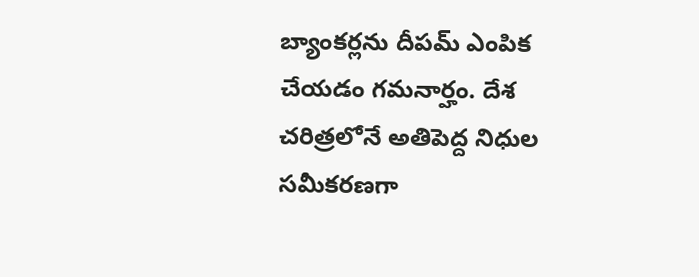బ్యాంకర్లను దీపమ్‌ ఎంపిక చేయడం గమనార్హం. దేశ చరిత్రలోనే అతిపెద్ద నిధుల సమీకరణగా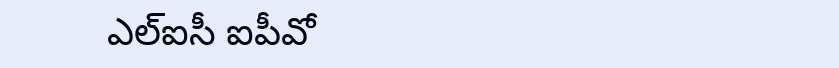ఎల్‌ఐసీ ఐపీవో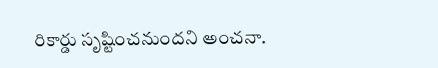రికార్డు సృష్టించనుందని అంచనా.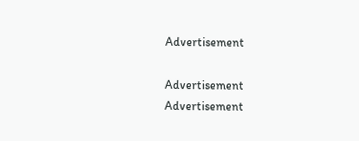Advertisement

Advertisement
Advertisement